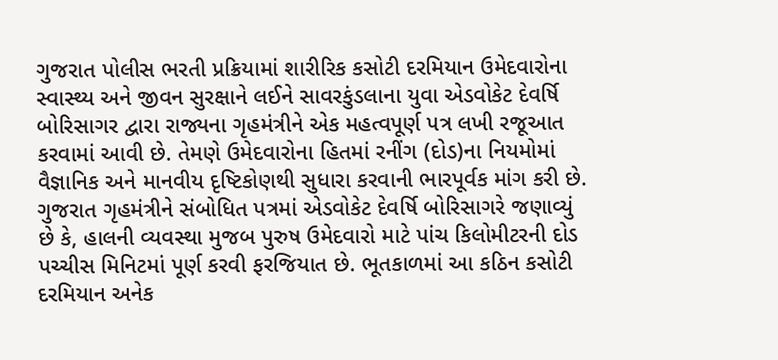ગુજરાત પોલીસ ભરતી પ્રક્રિયામાં શારીરિક કસોટી દરમિયાન ઉમેદવારોના સ્વાસ્થ્ય અને જીવન સુરક્ષાને લઈને સાવરકુંડલાના યુવા એડવોકેટ દેવર્ષિ બોરિસાગર દ્વારા રાજ્યના ગૃહમંત્રીને એક મહત્વપૂર્ણ પત્ર લખી રજૂઆત કરવામાં આવી છે. તેમણે ઉમેદવારોના હિતમાં રનીંગ (દોડ)ના નિયમોમાં વૈજ્ઞાનિક અને માનવીય દૃષ્ટિકોણથી સુધારા કરવાની ભારપૂર્વક માંગ કરી છે. ગુજરાત ગૃહમંત્રીને સંબોધિત પત્રમાં એડવોકેટ દેવર્ષિ બોરિસાગરે જણાવ્યું છે કે, હાલની વ્યવસ્થા મુજબ પુરુષ ઉમેદવારો માટે પાંચ કિલોમીટરની દોડ પચ્ચીસ મિનિટમાં પૂર્ણ કરવી ફરજિયાત છે. ભૂતકાળમાં આ કઠિન કસોટી દરમિયાન અનેક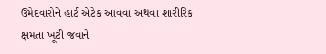ઉમેદવારોને હાર્ટ એટેક આવવા અથવા શારીરિક ક્ષમતા ખૂટી જવાને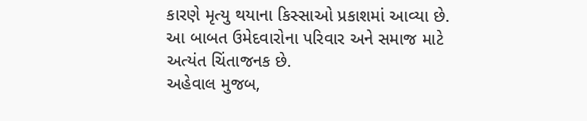કારણે મૃત્યુ થયાના કિસ્સાઓ પ્રકાશમાં આવ્યા છે. આ બાબત ઉમેદવારોના પરિવાર અને સમાજ માટે અત્યંત ચિંતાજનક છે.
અહેવાલ મુજબ,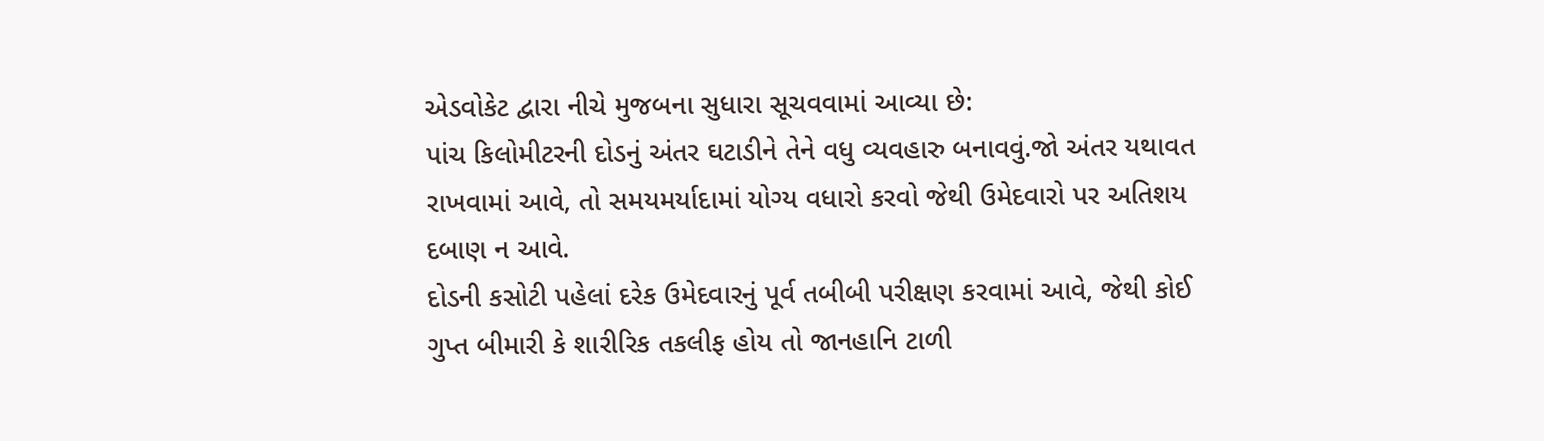એડવોકેટ દ્વારા નીચે મુજબના સુધારા સૂચવવામાં આવ્યા છે:
પાંચ કિલોમીટરની દોડનું અંતર ઘટાડીને તેને વધુ વ્યવહારુ બનાવવું.જો અંતર યથાવત રાખવામાં આવે, તો સમયમર્યાદામાં યોગ્ય વધારો કરવો જેથી ઉમેદવારો પર અતિશય દબાણ ન આવે.
દોડની કસોટી પહેલાં દરેક ઉમેદવારનું પૂર્વ તબીબી પરીક્ષણ કરવામાં આવે, જેથી કોઈ ગુપ્ત બીમારી કે શારીરિક તકલીફ હોય તો જાનહાનિ ટાળી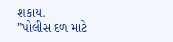શકાય.
”પોલીસ દળ માટે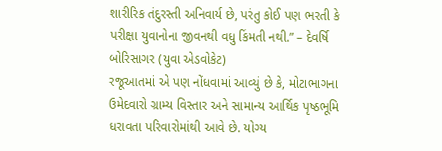શારીરિક તંદુરસ્તી અનિવાર્ય છે, પરંતુ કોઈ પણ ભરતી કે પરીક્ષા યુવાનોના જીવનથી વધુ કિંમતી નથી.” – દેવર્ષિ બોરિસાગર (યુવા એડવોકેટ)
રજૂઆતમાં એ પણ નોંધવામાં આવ્યું છે કે, મોટાભાગના ઉમેદવારો ગ્રામ્ય વિસ્તાર અને સામાન્ય આર્થિક પૃષ્ઠભૂમિ ધરાવતા પરિવારોમાંથી આવે છે. યોગ્ય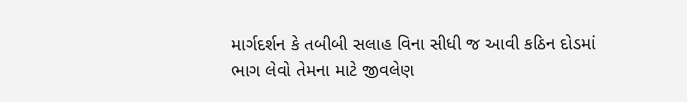માર્ગદર્શન કે તબીબી સલાહ વિના સીધી જ આવી કઠિન દોડમાં ભાગ લેવો તેમના માટે જીવલેણ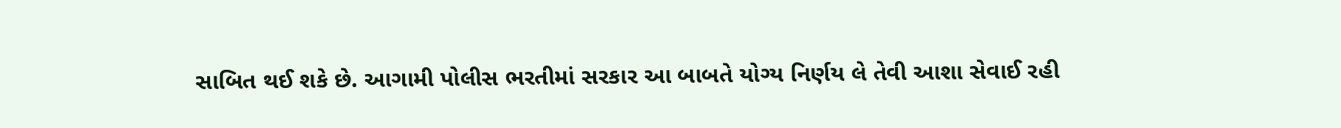સાબિત થઈ શકે છે. આગામી પોલીસ ભરતીમાં સરકાર આ બાબતે યોગ્ય નિર્ણય લે તેવી આશા સેવાઈ રહી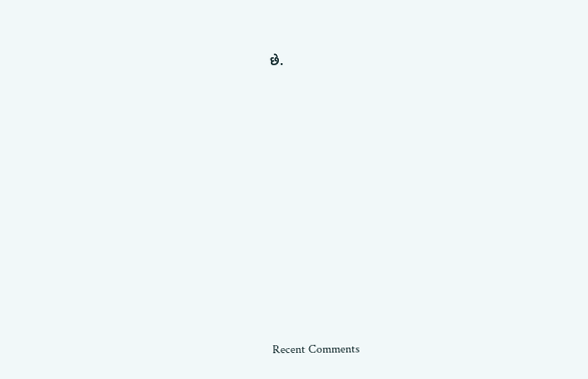છે.


















Recent Comments